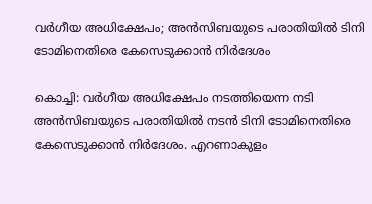വർഗീയ അധിക്ഷേപം; അൻസിബയുടെ പരാതിയിൽ ടിനി ടോമിനെതിരെ കേസെടുക്കാൻ നിർദേശം

കൊച്ചി: വർഗീയ അധിക്ഷേപം നടത്തിയെന്ന നടി അൻസിബയുടെ പരാതിയിൽ നടൻ ടിനി ടോമിനെതിരെ കേസെടുക്കാൻ നിർദേശം. എറണാകുളം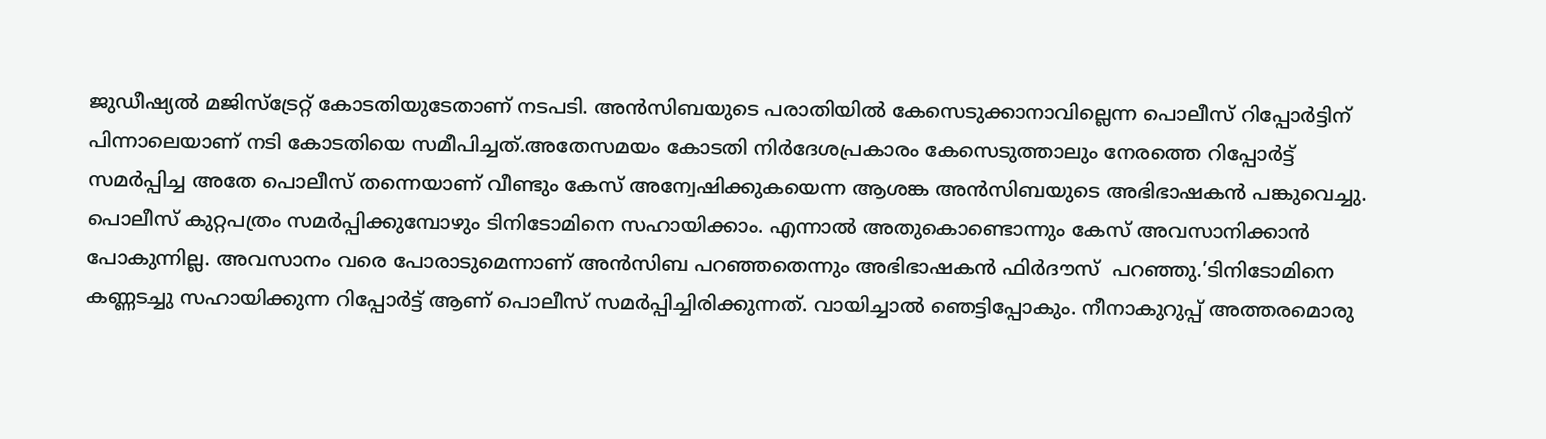ജുഡീഷ്യൽ മജിസ്ട്രേറ്റ് കോടതിയുടേതാണ് നടപടി. അൻസിബയുടെ പരാതിയിൽ കേസെടുക്കാനാവില്ലെന്ന പൊലീസ് റിപ്പോർട്ടിന് പിന്നാലെയാണ് നടി കോടതിയെ സമീപിച്ചത്.അതേസമയം കോടതി നിർദേശപ്രകാരം കേസെടുത്താലും നേരത്തെ റിപ്പോർട്ട് സമർപ്പിച്ച അതേ പൊലീസ് തന്നെയാണ് വീണ്ടും കേസ് അന്വേഷിക്കുകയെന്ന ആശങ്ക അൻസിബയുടെ അഭിഭാഷകൻ പങ്കുവെച്ചു. പൊലീസ് കുറ്റപത്രം സമർപ്പിക്കുമ്പോഴും ടിനിടോമിനെ സഹായിക്കാം. എന്നാൽ അതുകൊണ്ടൊന്നും കേസ് അവസാനിക്കാൻ പോകുന്നില്ല. അവസാനം വരെ പോരാടുമെന്നാണ് അൻസിബ പറഞ്ഞതെന്നും അഭിഭാഷകൻ ഫിർദൗസ്  പറഞ്ഞു.’ടിനിടോമിനെ കണ്ണടച്ചു സഹായിക്കുന്ന റിപ്പോർട്ട് ആണ് പൊലീസ് സമർപ്പിച്ചിരിക്കുന്നത്. വായിച്ചാൽ ഞെട്ടിപ്പോകും. നീനാകുറുപ്പ് അത്തരമൊരു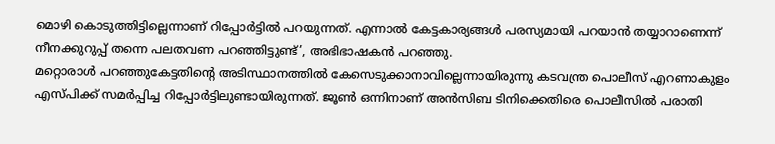മൊഴി കൊടുത്തിട്ടില്ലെന്നാണ് റിപ്പോർട്ടിൽ പറയുന്നത്. എന്നാൽ കേട്ടകാര്യങ്ങൾ പരസ്യമായി പറയാൻ തയ്യാറാണെന്ന് നീനക്കുറുപ്പ് തന്നെ പലതവണ പറഞ്ഞിട്ടുണ്ട്’, അഭിഭാഷകൻ പറഞ്ഞു.
മറ്റൊരാൾ പറഞ്ഞുകേട്ടതിൻ്റെ അടിസ്ഥാനത്തിൽ കേസെടുക്കാനാവില്ലെന്നായിരുന്നു കടവന്ത്ര പൊലീസ് എറണാകുളം എസ്പിക്ക് സമർപ്പിച്ച റിപ്പോർട്ടിലുണ്ടായിരുന്നത്. ജൂൺ ഒന്നിനാണ് അൻസിബ ടിനിക്കെതിരെ പൊലീസിൽ പരാതി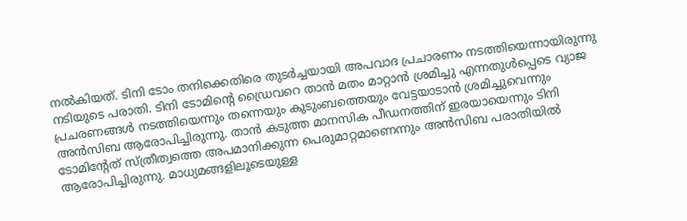നൽകിയത്. ടിനി ടോം തനിക്കെതിരെ തുടർച്ചയായി അപവാദ പ്രചാരണം നടത്തിയെന്നായിരുന്നു നടിയുടെ പരാതി. ടിനി ടോമിന്റെ ഡ്രൈവറെ താൻ മതം മാറ്റാൻ ശ്രമിച്ചു എന്നതുൾപ്പെടെ വ്യാജ പ്രചരണങ്ങൾ നടത്തിയെന്നും തന്നെയും കുടുംബത്തെയും വേട്ടയാടാൻ ശ്രമിച്ചുവെന്നും അൻസിബ ആരോപിച്ചിരുന്നു. താൻ കടുത്ത മാനസിക പീഡനത്തിന് ഇരയായെന്നും ടിനി ടോമിൻ്റേത് സ്ത്രീത്വത്തെ അപമാനിക്കുന്ന പെരുമാറ്റമാണെന്നും അൻസിബ പരാതിയിൽ ആരോപിച്ചിരുന്നു. മാധ്യമങ്ങളിലൂടെയുള്ള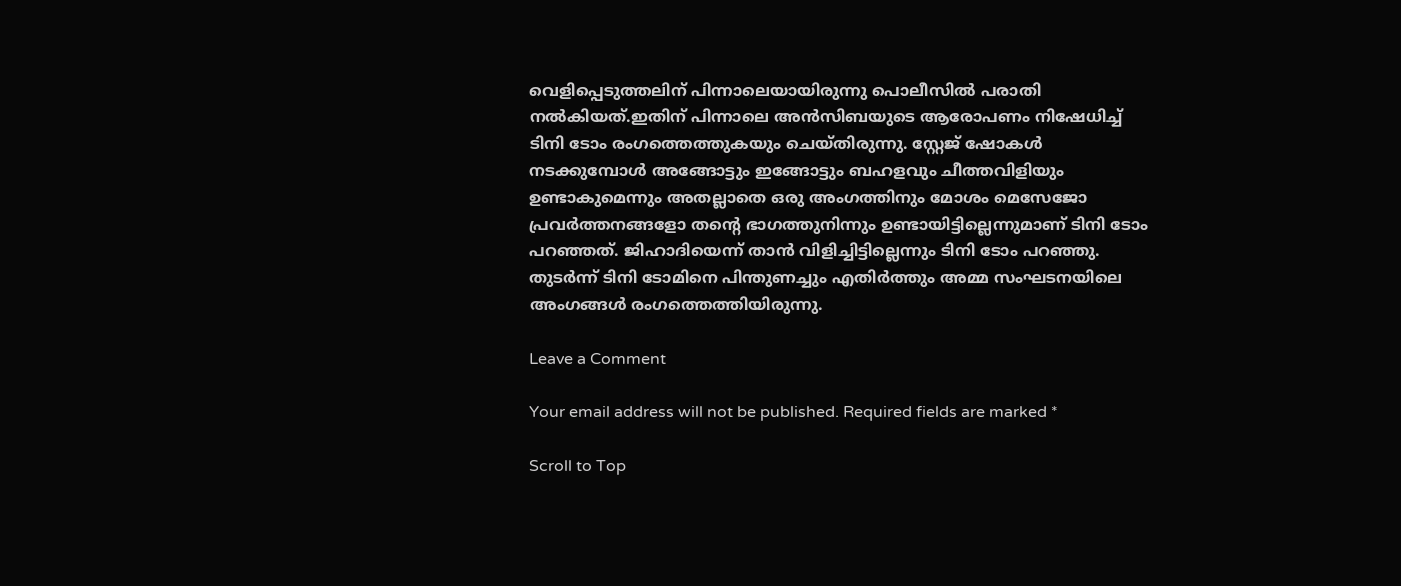വെളിപ്പെടുത്തലിന് പിന്നാലെയായിരുന്നു പൊലീസിൽ പരാതി നൽകിയത്.ഇതിന് പിന്നാലെ അൻസിബയുടെ ആരോപണം നിഷേധിച്ച് ടിനി ടോം രംഗത്തെത്തുകയും ചെയ്‌തിരുന്നു. സ്റ്റേജ് ഷോകൾ നടക്കുമ്പോൾ അങ്ങോട്ടും ഇങ്ങോട്ടും ബഹളവും ചീത്തവിളിയും ഉണ്ടാകുമെന്നും അതല്ലാതെ ഒരു അംഗത്തിനും മോശം മെസേജോ പ്രവർത്തനങ്ങളോ തൻ്റെ ഭാഗത്തുനിന്നും ഉണ്ടായിട്ടില്ലെന്നുമാണ് ടിനി ടോം പറഞ്ഞത്. ജിഹാദിയെന്ന് താൻ വിളിച്ചിട്ടില്ലെന്നും ടിനി ടോം പറഞ്ഞു. തുടർന്ന് ടിനി ടോമിനെ പിന്തുണച്ചും എതിർത്തും അമ്മ സംഘടനയിലെ അംഗങ്ങൾ രംഗത്തെത്തിയിരുന്നു.

Leave a Comment

Your email address will not be published. Required fields are marked *

Scroll to Top